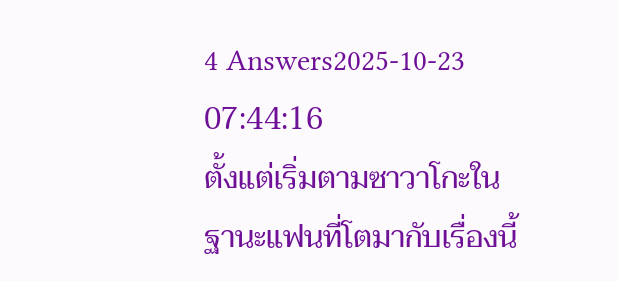4 Answers2025-10-23 07:44:16
ตั้งแต่เริ่มตามซาวาโกะในฐานะแฟนที่โตมากับเรื่องนี้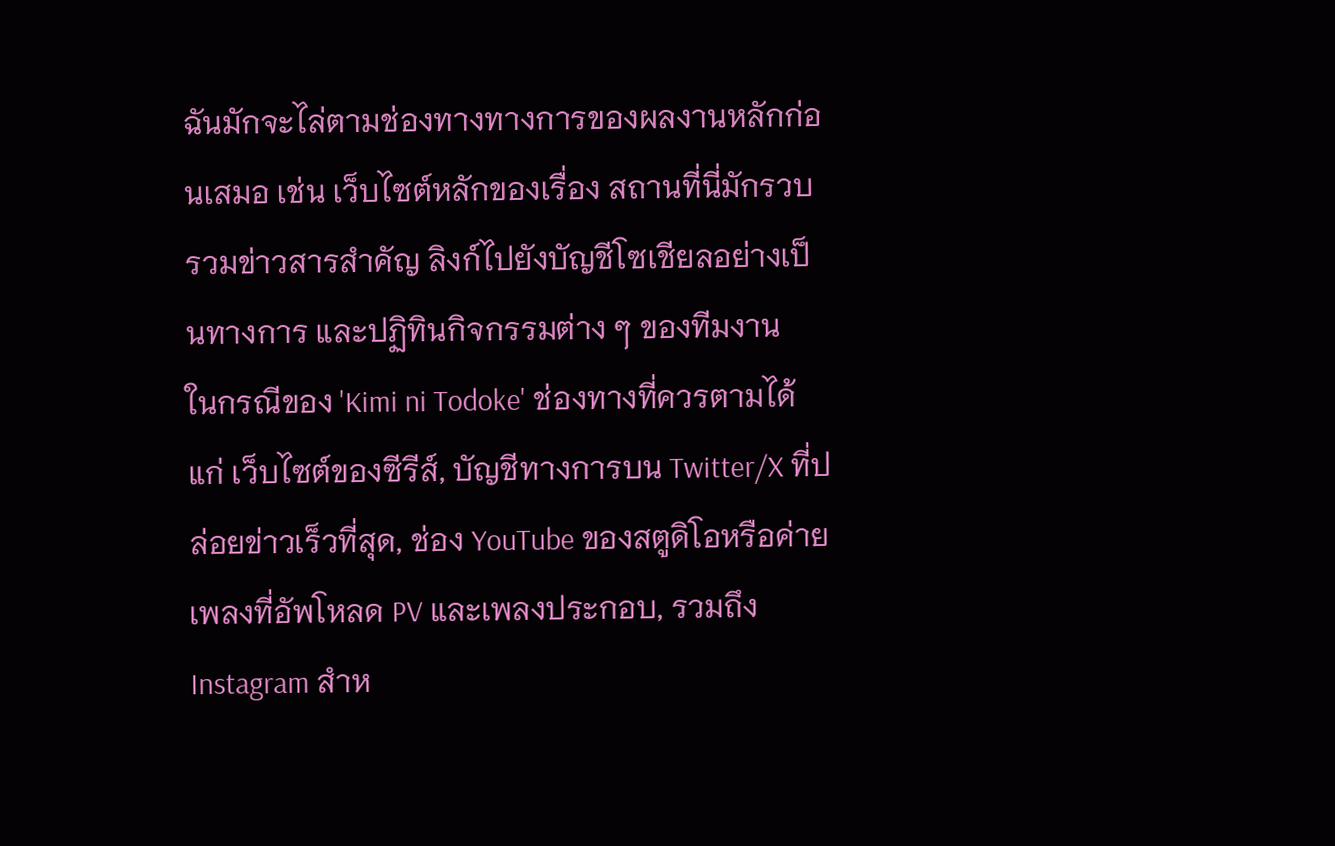ฉันมักจะไล่ตามช่องทางทางการของผลงานหลักก่อนเสมอ เช่น เว็บไซต์หลักของเรื่อง สถานที่นี่มักรวบรวมข่าวสารสำคัญ ลิงก์ไปยังบัญชีโซเชียลอย่างเป็นทางการ และปฏิทินกิจกรรมต่าง ๆ ของทีมงาน
ในกรณีของ 'Kimi ni Todoke' ช่องทางที่ควรตามได้แก่ เว็บไซต์ของซีรีส์, บัญชีทางการบน Twitter/X ที่ปล่อยข่าวเร็วที่สุด, ช่อง YouTube ของสตูดิโอหรือค่ายเพลงที่อัพโหลด PV และเพลงประกอบ, รวมถึง Instagram สำห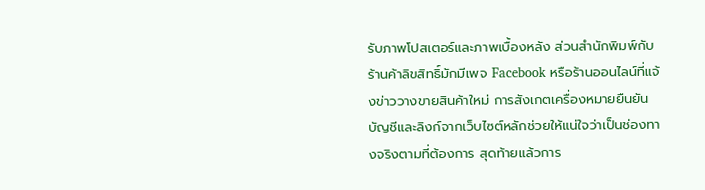รับภาพโปสเตอร์และภาพเบื้องหลัง ส่วนสำนักพิมพ์กับร้านค้าลิขสิทธิ์มักมีเพจ Facebook หรือร้านออนไลน์ที่แจ้งข่าววางขายสินค้าใหม่ การสังเกตเครื่องหมายยืนยันบัญชีและลิงก์จากเว็บไซต์หลักช่วยให้แน่ใจว่าเป็นช่องทางจริงตามที่ต้องการ สุดท้ายแล้วการ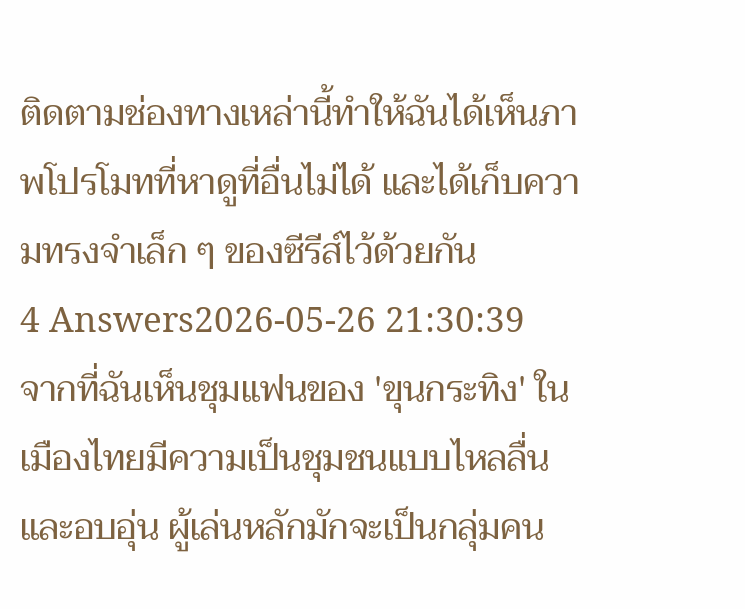ติดตามช่องทางเหล่านี้ทำให้ฉันได้เห็นภาพโปรโมทที่หาดูที่อื่นไม่ได้ และได้เก็บความทรงจำเล็ก ๆ ของซีรีส์ไว้ด้วยกัน
4 Answers2026-05-26 21:30:39
จากที่ฉันเห็นชุมแฟนของ 'ขุนกระทิง' ในเมืองไทยมีความเป็นชุมชนแบบไหลลื่นและอบอุ่น ผู้เล่นหลักมักจะเป็นกลุ่มคน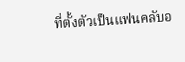ที่ตั้งตัวเป็นแฟนคลับอ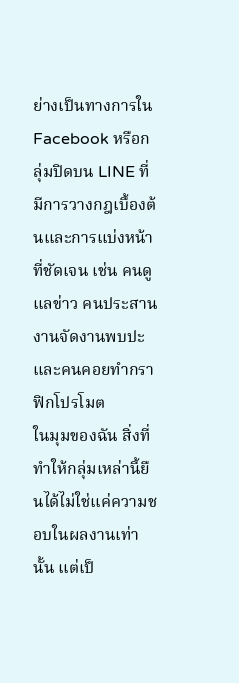ย่างเป็นทางการใน Facebook หรือกลุ่มปิดบน LINE ที่มีการวางกฎเบื้องต้นและการแบ่งหน้าที่ชัดเจน เช่น คนดูแลข่าว คนประสานงานจัดงานพบปะ และคนคอยทำกราฟิกโปรโมต
ในมุมของฉัน สิ่งที่ทำให้กลุ่มเหล่านี้ยืนได้ไม่ใช่แค่ความชอบในผลงานเท่านั้น แต่เป็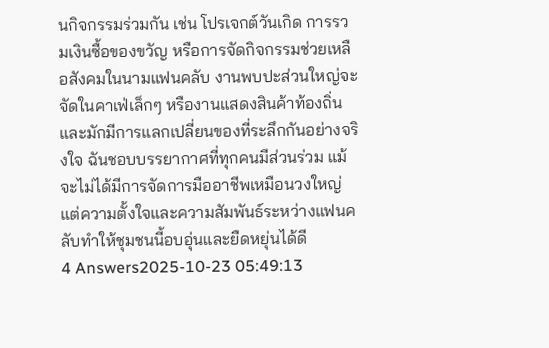นกิจกรรมร่วมกัน เช่น โปรเจกต์วันเกิด การรวมเงินซื้อของขวัญ หรือการจัดกิจกรรมช่วยเหลือสังคมในนามแฟนคลับ งานพบปะส่วนใหญ่จะจัดในคาเฟ่เล็กๆ หรืองานแสดงสินค้าท้องถิ่น และมักมีการแลกเปลี่ยนของที่ระลึกกันอย่างจริงใจ ฉันชอบบรรยากาศที่ทุกคนมีส่วนร่วม แม้จะไม่ได้มีการจัดการมืออาชีพเหมือนวงใหญ่ แต่ความตั้งใจและความสัมพันธ์ระหว่างแฟนคลับทำให้ชุมชนนี้อบอุ่นและยืดหยุ่นได้ดี
4 Answers2025-10-23 05:49:13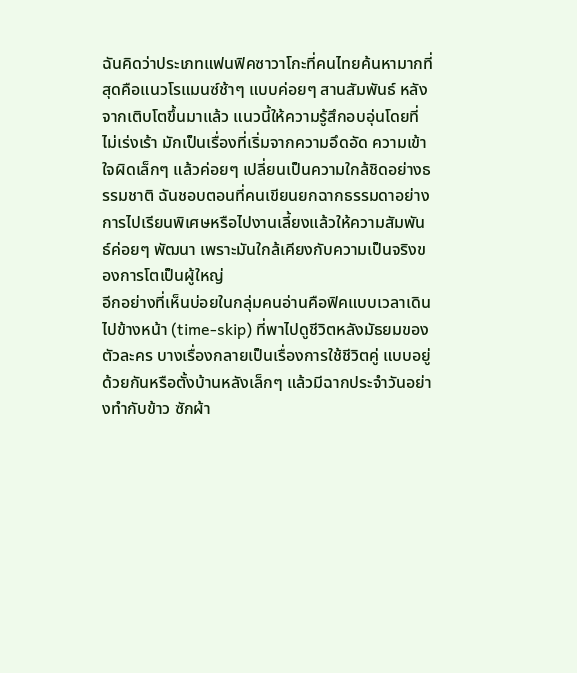ฉันคิดว่าประเภทแฟนฟิคซาวาโกะที่คนไทยค้นหามากที่สุดคือแนวโรแมนซ์ช้าๆ แบบค่อยๆ สานสัมพันธ์ หลังจากเติบโตขึ้นมาแล้ว แนวนี้ให้ความรู้สึกอบอุ่นโดยที่ไม่เร่งเร้า มักเป็นเรื่องที่เริ่มจากความอึดอัด ความเข้าใจผิดเล็กๆ แล้วค่อยๆ เปลี่ยนเป็นความใกล้ชิดอย่างธรรมชาติ ฉันชอบตอนที่คนเขียนยกฉากธรรมดาอย่างการไปเรียนพิเศษหรือไปงานเลี้ยงแล้วให้ความสัมพันธ์ค่อยๆ พัฒนา เพราะมันใกล้เคียงกับความเป็นจริงของการโตเป็นผู้ใหญ่
อีกอย่างที่เห็นบ่อยในกลุ่มคนอ่านคือฟิคแบบเวลาเดินไปข้างหน้า (time-skip) ที่พาไปดูชีวิตหลังมัธยมของตัวละคร บางเรื่องกลายเป็นเรื่องการใช้ชีวิตคู่ แบบอยู่ด้วยกันหรือตั้งบ้านหลังเล็กๆ แล้วมีฉากประจำวันอย่างทำกับข้าว ซักผ้า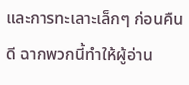และการทะเลาะเล็กๆ ก่อนคืนดี ฉากพวกนี้ทำให้ผู้อ่าน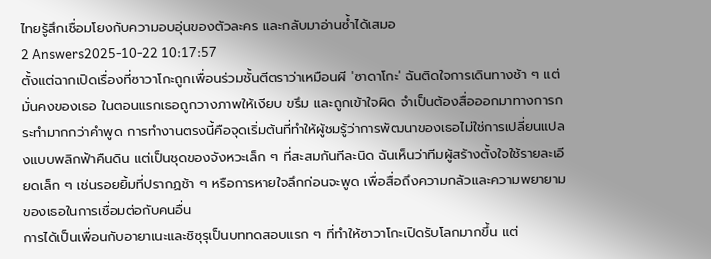ไทยรู้สึกเชื่อมโยงกับความอบอุ่นของตัวละคร และกลับมาอ่านซ้ำได้เสมอ
2 Answers2025-10-22 10:17:57
ตั้งแต่ฉากเปิดเรื่องที่ซาวาโกะถูกเพื่อนร่วมชั้นตีตราว่าเหมือนผี 'ซาดาโกะ' ฉันติดใจการเดินทางช้า ๆ แต่มั่นคงของเธอ ในตอนแรกเธอถูกวางภาพให้เงียบ ขรึม และถูกเข้าใจผิด จำเป็นต้องสื่อออกมาทางการกระทำมากกว่าคำพูด การทำงานตรงนี้คือจุดเริ่มต้นที่ทำให้ผู้ชมรู้ว่าการพัฒนาของเธอไม่ใช่การเปลี่ยนแปลงแบบพลิกฟ้าคืนดิน แต่เป็นชุดของจังหวะเล็ก ๆ ที่สะสมกันทีละนิด ฉันเห็นว่าทีมผู้สร้างตั้งใจใช้รายละเอียดเล็ก ๆ เช่นรอยยิ้มที่ปรากฏช้า ๆ หรือการหายใจลึกก่อนจะพูด เพื่อสื่อถึงความกลัวและความพยายามของเธอในการเชื่อมต่อกับคนอื่น
การได้เป็นเพื่อนกับอายาเนะและชิซุรุเป็นบททดสอบแรก ๆ ที่ทำให้ซาวาโกะเปิดรับโลกมากขึ้น แต่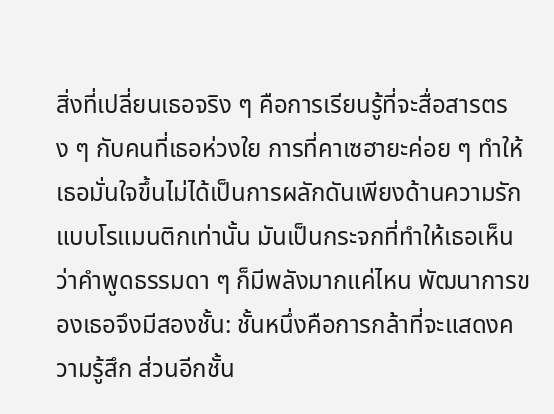สิ่งที่เปลี่ยนเธอจริง ๆ คือการเรียนรู้ที่จะสื่อสารตรง ๆ กับคนที่เธอห่วงใย การที่คาเซฮายะค่อย ๆ ทำให้เธอมั่นใจขึ้นไม่ได้เป็นการผลักดันเพียงด้านความรักแบบโรแมนติกเท่านั้น มันเป็นกระจกที่ทำให้เธอเห็นว่าคำพูดธรรมดา ๆ ก็มีพลังมากแค่ไหน พัฒนาการของเธอจึงมีสองชั้น: ชั้นหนึ่งคือการกล้าที่จะแสดงความรู้สึก ส่วนอีกชั้น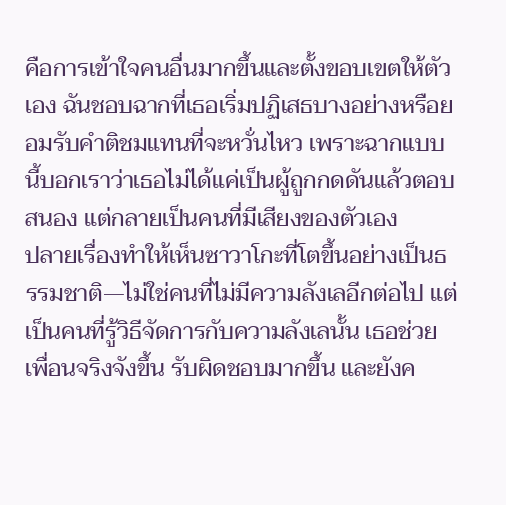คือการเข้าใจคนอื่นมากขึ้นและตั้งขอบเขตให้ตัวเอง ฉันชอบฉากที่เธอเริ่มปฏิเสธบางอย่างหรือยอมรับคำติชมแทนที่จะหวั่นไหว เพราะฉากแบบนี้บอกเราว่าเธอไม่ได้แค่เป็นผู้ถูกกดดันแล้วตอบสนอง แต่กลายเป็นคนที่มีเสียงของตัวเอง
ปลายเรื่องทำให้เห็นซาวาโกะที่โตขึ้นอย่างเป็นธรรมชาติ—ไม่ใช่คนที่ไม่มีความลังเลอีกต่อไป แต่เป็นคนที่รู้วิธีจัดการกับความลังเลนั้น เธอช่วยเพื่อนจริงจังขึ้น รับผิดชอบมากขึ้น และยังค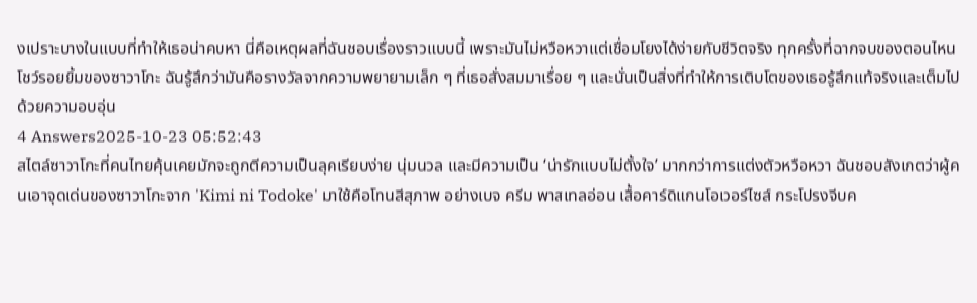งเปราะบางในแบบที่ทำให้เธอน่าคบหา นี่คือเหตุผลที่ฉันชอบเรื่องราวแบบนี้ เพราะมันไม่หวือหวาแต่เชื่อมโยงได้ง่ายกับชีวิตจริง ทุกครั้งที่ฉากจบของตอนไหนโชว์รอยยิ้มของซาวาโกะ ฉันรู้สึกว่ามันคือรางวัลจากความพยายามเล็ก ๆ ที่เธอสั่งสมมาเรื่อย ๆ และนั่นเป็นสิ่งที่ทำให้การเติบโตของเธอรู้สึกแท้จริงและเต็มไปด้วยความอบอุ่น
4 Answers2025-10-23 05:52:43
สไตล์ซาวาโกะที่คนไทยคุ้นเคยมักจะถูกตีความเป็นลุคเรียบง่าย นุ่มนวล และมีความเป็น ‘น่ารักแบบไม่ตั้งใจ’ มากกว่าการแต่งตัวหวือหวา ฉันชอบสังเกตว่าผู้คนเอาจุดเด่นของซาวาโกะจาก 'Kimi ni Todoke' มาใช้คือโทนสีสุภาพ อย่างเบจ ครีม พาสเทลอ่อน เสื้อคาร์ดิแกนโอเวอร์ไซส์ กระโปรงจีบค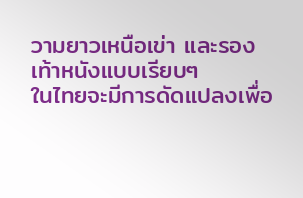วามยาวเหนือเข่า และรองเท้าหนังแบบเรียบๆ
ในไทยจะมีการดัดแปลงเพื่อ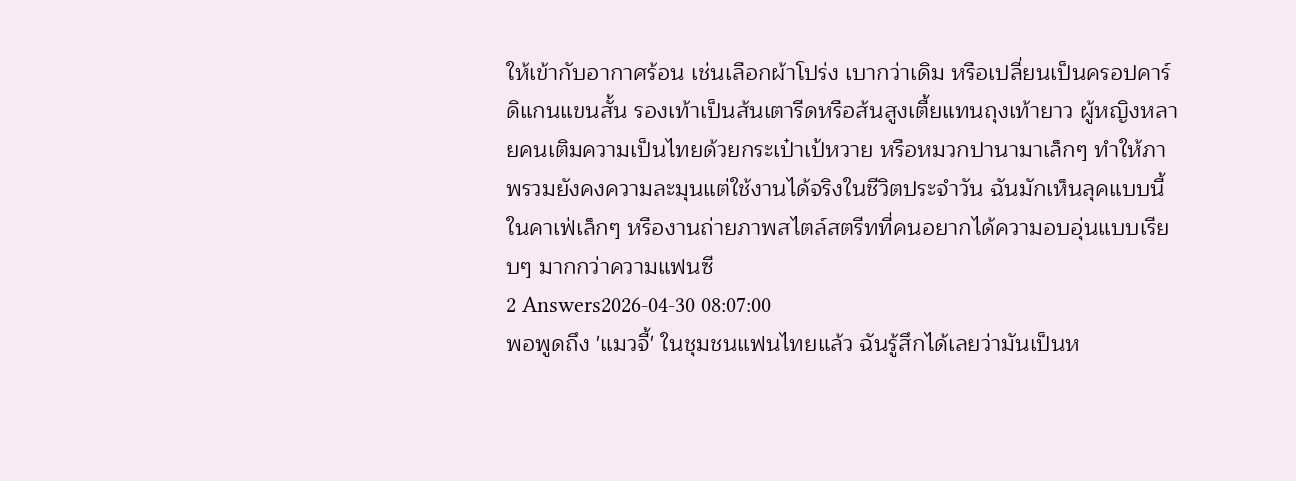ให้เข้ากับอากาศร้อน เช่นเลือกผ้าโปร่ง เบากว่าเดิม หรือเปลี่ยนเป็นครอปคาร์ดิแกนแขนสั้น รองเท้าเป็นส้นเตารีดหรือส้นสูงเตี้ยแทนถุงเท้ายาว ผู้หญิงหลายคนเติมความเป็นไทยด้วยกระเป๋าเป้หวาย หรือหมวกปานามาเล็กๆ ทำให้ภาพรวมยังคงความละมุนแต่ใช้งานได้จริงในชีวิตประจำวัน ฉันมักเห็นลุคแบบนี้ในคาเฟ่เล็กๆ หรืองานถ่ายภาพสไตล์สตรีทที่คนอยากได้ความอบอุ่นแบบเรียบๆ มากกว่าความแฟนซี
2 Answers2026-04-30 08:07:00
พอพูดถึง 'แมวจี้' ในชุมชนแฟนไทยแล้ว ฉันรู้สึกได้เลยว่ามันเป็นห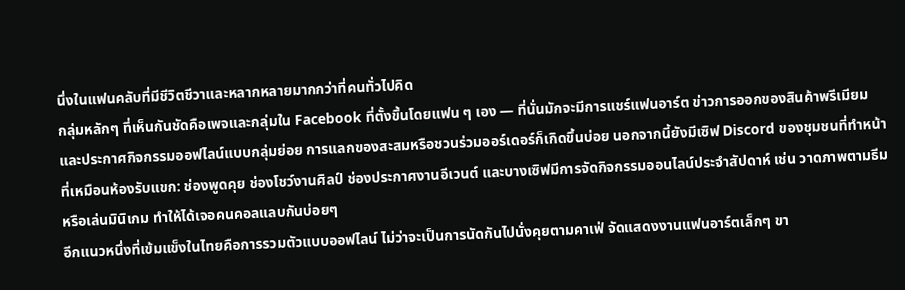นึ่งในแฟนคลับที่มีชีวิตชีวาและหลากหลายมากกว่าที่คนทั่วไปคิด
กลุ่มหลักๆ ที่เห็นกันชัดคือเพจและกลุ่มใน Facebook ที่ตั้งขึ้นโดยแฟน ๆ เอง — ที่นั่นมักจะมีการแชร์แฟนอาร์ต ข่าวการออกของสินค้าพรีเมียม และประกาศกิจกรรมออฟไลน์แบบกลุ่มย่อย การแลกของสะสมหรือชวนร่วมออร์เดอร์ก็เกิดขึ้นบ่อย นอกจากนี้ยังมีเซิฟ Discord ของชุมชนที่ทำหน้าที่เหมือนห้องรับแขก: ช่องพูดคุย ช่องโชว์งานศิลป์ ช่องประกาศงานอีเวนต์ และบางเซิฟมีการจัดกิจกรรมออนไลน์ประจำสัปดาห์ เช่น วาดภาพตามธีมหรือเล่นมินิเกม ทำให้ได้เจอคนคอลแลบกันบ่อยๆ
อีกแนวหนึ่งที่เข้มแข็งในไทยคือการรวมตัวแบบออฟไลน์ ไม่ว่าจะเป็นการนัดกันไปนั่งคุยตามคาเฟ่ จัดแสดงงานแฟนอาร์ตเล็กๆ ขา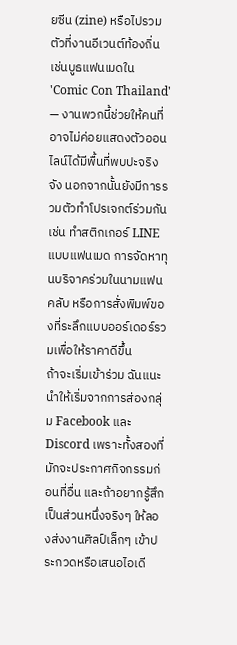ยซีน (zine) หรือไปรวมตัวที่งานอีเวนต์ท้องถิ่น เช่นบูธแฟนเมดใน 'Comic Con Thailand' — งานพวกนี้ช่วยให้คนที่อาจไม่ค่อยแสดงตัวออนไลน์ได้มีพื้นที่พบปะจริงจัง นอกจากนั้นยังมีการรวมตัวทำโปรเจกต์ร่วมกัน เช่น ทำสติกเกอร์ LINE แบบแฟนเมด การจัดหาทุนบริจาคร่วมในนามแฟนคลับ หรือการสั่งพิมพ์ของที่ระลึกแบบออร์เดอร์รวมเพื่อให้ราคาดีขึ้น
ถ้าจะเริ่มเข้าร่วม ฉันแนะนำให้เริ่มจากการส่องกลุ่ม Facebook และ Discord เพราะทั้งสองที่มักจะประกาศกิจกรรมก่อนที่อื่น และถ้าอยากรู้สึกเป็นส่วนหนึ่งจริงๆ ให้ลองส่งงานศิลป์เล็กๆ เข้าประกวดหรือเสนอไอเดี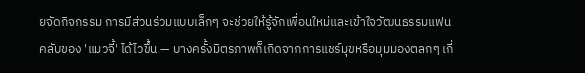ยจัดกิจกรรม การมีส่วนร่วมแบบเล็กๆ จะช่วยให้รู้จักเพื่อนใหม่และเข้าใจวัฒนธรรมแฟนคลับของ 'แมวจี้' ได้ไวขึ้น — บางครั้งมิตรภาพก็เกิดจากการแชร์มุขหรือมุมมองตลกๆ เกี่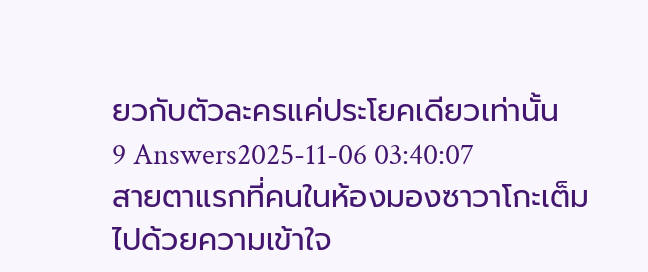ยวกับตัวละครแค่ประโยคเดียวเท่านั้น
9 Answers2025-11-06 03:40:07
สายตาแรกที่คนในห้องมองซาวาโกะเต็มไปด้วยความเข้าใจ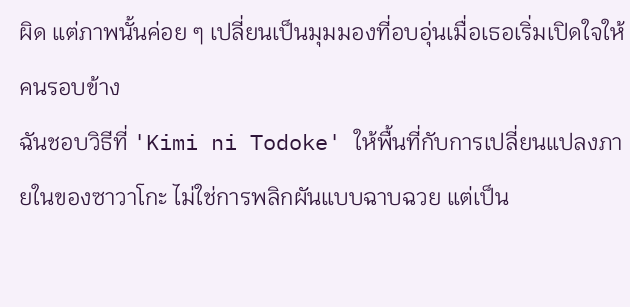ผิด แต่ภาพนั้นค่อย ๆ เปลี่ยนเป็นมุมมองที่อบอุ่นเมื่อเธอเริ่มเปิดใจให้คนรอบข้าง
ฉันชอบวิธีที่ 'Kimi ni Todoke' ให้พื้นที่กับการเปลี่ยนแปลงภายในของซาวาโกะ ไม่ใช่การพลิกผันแบบฉาบฉวย แต่เป็น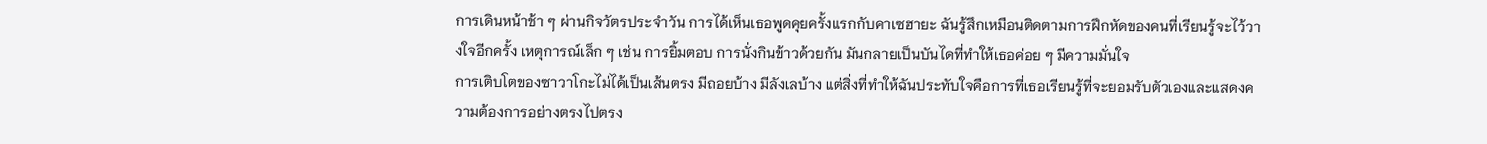การเดินหน้าช้า ๆ ผ่านกิจวัตรประจำวัน การได้เห็นเธอพูดคุยครั้งแรกกับคาเซฮายะ ฉันรู้สึกเหมือนติดตามการฝึกหัดของคนที่เรียนรู้จะไว้วางใจอีกครั้ง เหตุการณ์เล็ก ๆ เช่น การยิ้มตอบ การนั่งกินข้าวด้วยกัน มันกลายเป็นบันไดที่ทำให้เธอค่อย ๆ มีความมั่นใจ
การเติบโตของซาวาโกะไม่ได้เป็นเส้นตรง มีถอยบ้าง มีลังเลบ้าง แต่สิ่งที่ทำให้ฉันประทับใจคือการที่เธอเรียนรู้ที่จะยอมรับตัวเองและแสดงความต้องการอย่างตรงไปตรง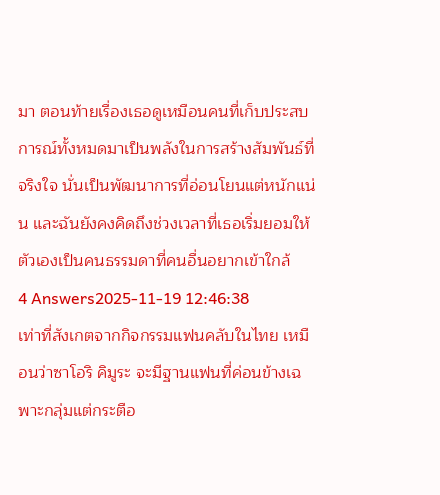มา ตอนท้ายเรื่องเธอดูเหมือนคนที่เก็บประสบการณ์ทั้งหมดมาเป็นพลังในการสร้างสัมพันธ์ที่จริงใจ นั่นเป็นพัฒนาการที่อ่อนโยนแต่หนักแน่น และฉันยังคงคิดถึงช่วงเวลาที่เธอเริ่มยอมให้ตัวเองเป็นคนธรรมดาที่คนอื่นอยากเข้าใกล้
4 Answers2025-11-19 12:46:38
เท่าที่สังเกตจากกิจกรรมแฟนคลับในไทย เหมือนว่าซาโอริ คิมูระ จะมีฐานแฟนที่ค่อนข้างเฉพาะกลุ่มแต่กระตือ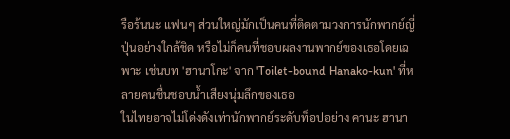รือร้นนะ แฟนๆ ส่วนใหญ่มักเป็นคนที่ติดตามวงการนักพากย์ญี่ปุ่นอย่างใกล้ชิด หรือไม่ก็คนที่ชอบผลงานพากย์ของเธอโดยเฉพาะ เช่นบท 'ฮานาโกะ' จาก 'Toilet-bound Hanako-kun' ที่หลายคนชื่นชอบน้ำเสียงนุ่มลึกของเธอ
ในไทยอาจไม่โด่งดังเท่านักพากย์ระดับท็อปอย่าง คานะ ฮานา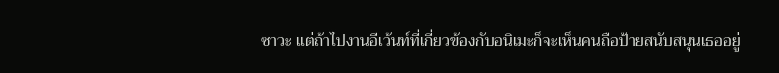ซาวะ แต่ถ้าไปงานอีเว้นท์ที่เกี่ยวข้องกับอนิเมะก็จะเห็นคนถือป้ายสนับสนุนเธออยู่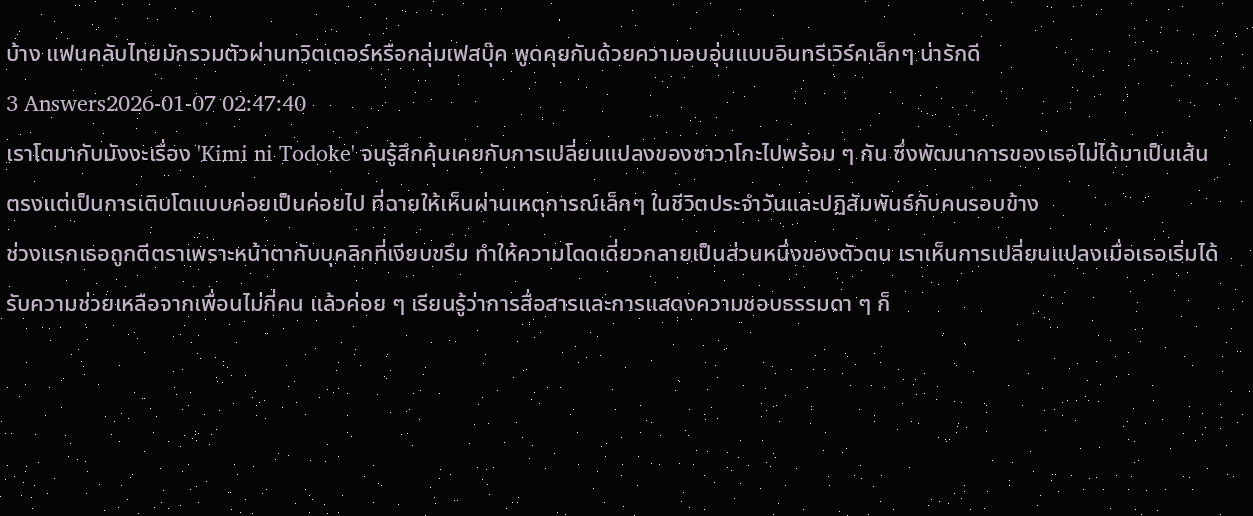บ้าง แฟนคลับไทยมักรวมตัวผ่านทวิตเตอร์หรือกลุ่มเฟสบุ๊ค พูดคุยกันด้วยความอบอุ่นแบบอินทรีเวิร์คเล็กๆ น่ารักดี
3 Answers2026-01-07 02:47:40
เราโตมากับมังงะเรื่อง 'Kimi ni Todoke' จนรู้สึกคุ้นเคยกับการเปลี่ยนแปลงของซาวาโกะไปพร้อม ๆ กัน ซึ่งพัฒนาการของเธอไม่ได้มาเป็นเส้นตรงแต่เป็นการเติบโตแบบค่อยเป็นค่อยไป ที่ฉายให้เห็นผ่านเหตุการณ์เล็กๆ ในชีวิตประจำวันและปฏิสัมพันธ์กับคนรอบข้าง
ช่วงแรกเธอถูกตีตราเพราะหน้าตากับบุคลิกที่เงียบขรึม ทำให้ความโดดเดี่ยวกลายเป็นส่วนหนึ่งของตัวตน เราเห็นการเปลี่ยนแปลงเมื่อเธอเริ่มได้รับความช่วยเหลือจากเพื่อนไม่กี่คน แล้วค่อย ๆ เรียนรู้ว่าการสื่อสารและการแสดงความชอบธรรมดา ๆ ก็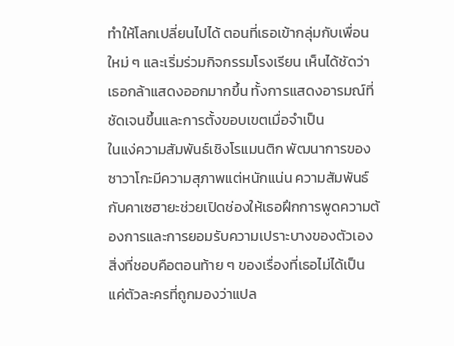ทำให้โลกเปลี่ยนไปได้ ตอนที่เธอเข้ากลุ่มกับเพื่อนใหม่ ๆ และเริ่มร่วมกิจกรรมโรงเรียน เห็นได้ชัดว่าเธอกล้าแสดงออกมากขึ้น ทั้งการแสดงอารมณ์ที่ชัดเจนขึ้นและการตั้งขอบเขตเมื่อจำเป็น
ในแง่ความสัมพันธ์เชิงโรแมนติก พัฒนาการของซาวาโกะมีความสุภาพแต่หนักแน่น ความสัมพันธ์กับคาเซฮายะช่วยเปิดช่องให้เธอฝึกการพูดความต้องการและการยอมรับความเปราะบางของตัวเอง สิ่งที่ชอบคือตอนท้าย ๆ ของเรื่องที่เธอไม่ได้เป็นแค่ตัวละครที่ถูกมองว่าแปล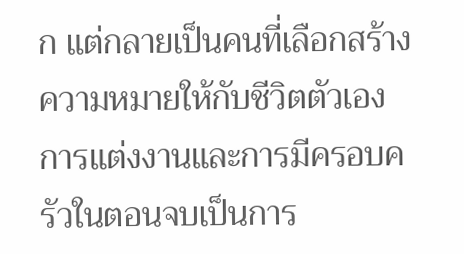ก แต่กลายเป็นคนที่เลือกสร้างความหมายให้กับชีวิตตัวเอง การแต่งงานและการมีครอบครัวในตอนจบเป็นการ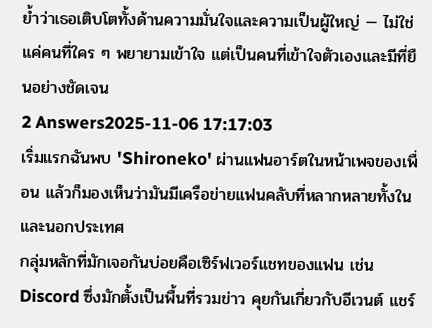ย้ำว่าเธอเติบโตทั้งด้านความมั่นใจและความเป็นผู้ใหญ่ — ไม่ใช่แค่คนที่ใคร ๆ พยายามเข้าใจ แต่เป็นคนที่เข้าใจตัวเองและมีที่ยืนอย่างชัดเจน
2 Answers2025-11-06 17:17:03
เริ่มแรกฉันพบ 'Shironeko' ผ่านแฟนอาร์ตในหน้าเพจของเพื่อน แล้วก็มองเห็นว่ามันมีเครือข่ายแฟนคลับที่หลากหลายทั้งในและนอกประเทศ
กลุ่มหลักที่มักเจอกันบ่อยคือเซิร์ฟเวอร์แชทของแฟน เช่น Discord ซึ่งมักตั้งเป็นพื้นที่รวมข่าว คุยกันเกี่ยวกับอีเวนต์ แชร์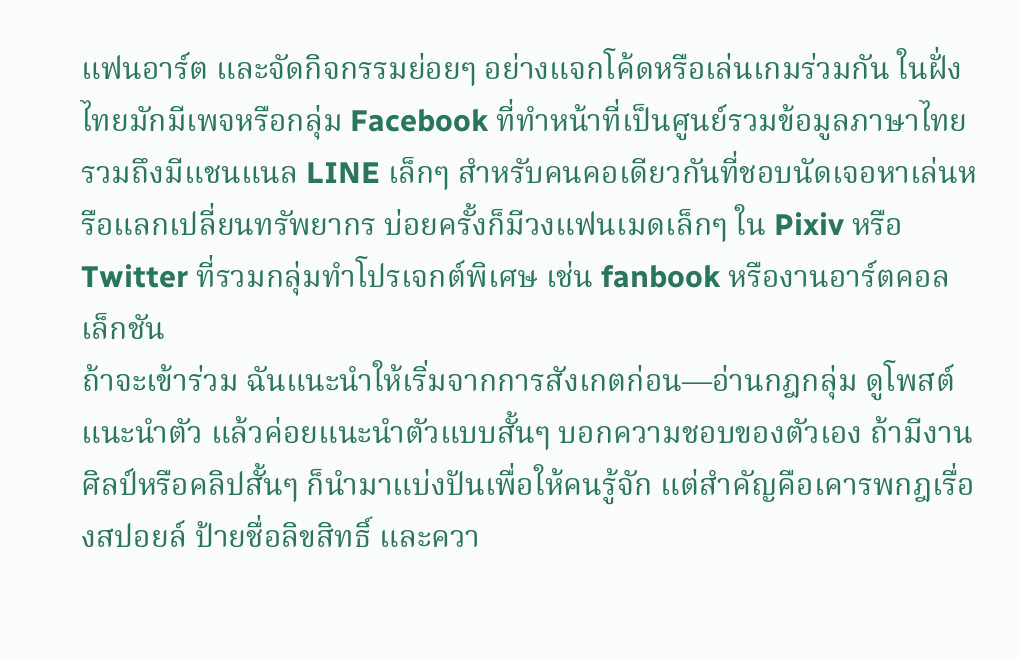แฟนอาร์ต และจัดกิจกรรมย่อยๆ อย่างแจกโค้ดหรือเล่นเกมร่วมกัน ในฝั่งไทยมักมีเพจหรือกลุ่ม Facebook ที่ทำหน้าที่เป็นศูนย์รวมข้อมูลภาษาไทย รวมถึงมีแชนแนล LINE เล็กๆ สำหรับคนคอเดียวกันที่ชอบนัดเจอหาเล่นหรือแลกเปลี่ยนทรัพยากร บ่อยครั้งก็มีวงแฟนเมดเล็กๆ ใน Pixiv หรือ Twitter ที่รวมกลุ่มทำโปรเจกต์พิเศษ เช่น fanbook หรืองานอาร์ตคอลเล็กชัน
ถ้าจะเข้าร่วม ฉันแนะนำให้เริ่มจากการสังเกตก่อน—อ่านกฎกลุ่ม ดูโพสต์แนะนำตัว แล้วค่อยแนะนำตัวแบบสั้นๆ บอกความชอบของตัวเอง ถ้ามีงานศิลป์หรือคลิปสั้นๆ ก็นำมาแบ่งปันเพื่อให้คนรู้จัก แต่สำคัญคือเคารพกฎเรื่องสปอยล์ ป้ายชื่อลิขสิทธิ์ และควา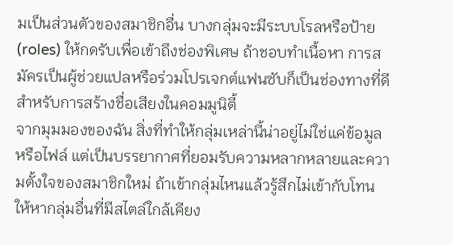มเป็นส่วนตัวของสมาชิกอื่น บางกลุ่มจะมีระบบโรลหรือป้าย (roles) ให้กดรับเพื่อเข้าถึงช่องพิเศษ ถ้าชอบทำเนื้อหา การสมัครเป็นผู้ช่วยแปลหรือร่วมโปรเจกต์แฟนซับก็เป็นช่องทางที่ดีสำหรับการสร้างชื่อเสียงในคอมมูนิตี้
จากมุมมองของฉัน สิ่งที่ทำให้กลุ่มเหล่านี้น่าอยู่ไม่ใช่แค่ข้อมูลหรือไฟล์ แต่เป็นบรรยากาศที่ยอมรับความหลากหลายและความตั้งใจของสมาชิกใหม่ ถ้าเข้ากลุ่มไหนแล้วรู้สึกไม่เข้ากับโทน ให้หากลุ่มอื่นที่มีสไตล์ใกล้เคียง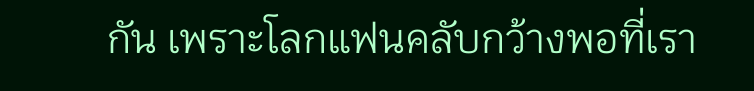กัน เพราะโลกแฟนคลับกว้างพอที่เรา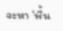จะหา ‘พื้น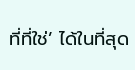ที่ที่ใช่’ ได้ในที่สุด